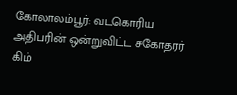கோலாலம்பூர்: வடகொரிய அதிபரின் ஒன்றுவிட்ட சகோதரர் கிம்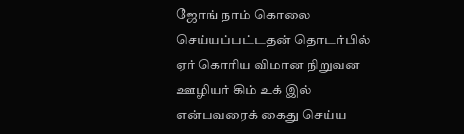ஜோங் நாம் கொலை செய்யப்பட்டதன் தொடர்பில் ஏர் கொரிய விமான நிறுவன ஊழியர் கிம் உக் இல் என்பவரைக் கைது செய்ய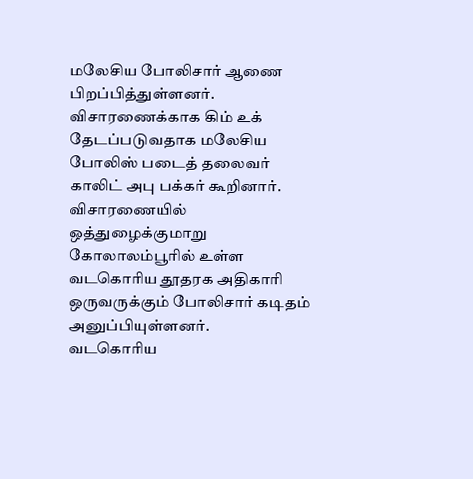மலேசிய போலிசார் ஆணை பிறப்பித்துள்ளனர். விசாரணைக்காக கிம் உக் தேடப்படுவதாக மலேசிய போலிஸ் படைத் தலைவர் காலிட் அபு பக்கர் கூறினார். விசாரணையில் ஒத்துழைக்குமாறு கோலாலம்பூரில் உள்ள வடகொரிய தூதரக அதிகாரி ஒருவருக்கும் போலிசார் கடிதம் அனுப்பியுள்ளனர்.
வடகொரிய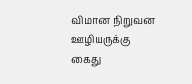விமான நிறுவன ஊழியருக்கு கைது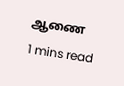ஆணை
1 mins read